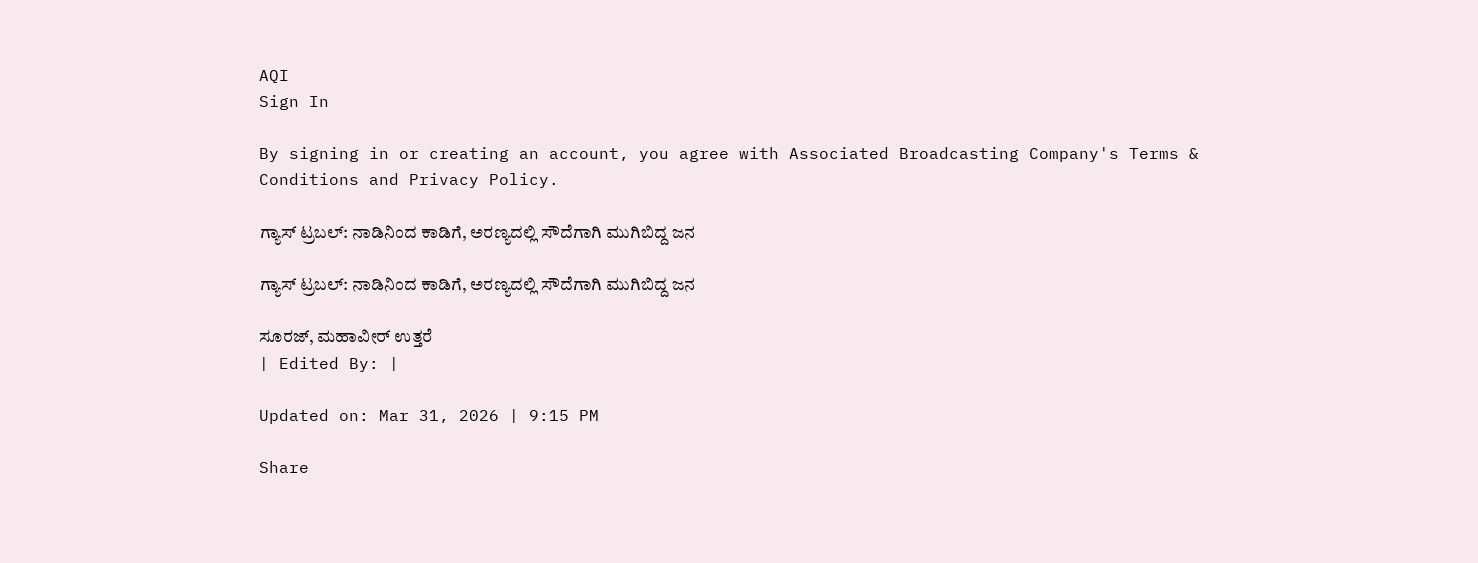AQI
Sign In

By signing in or creating an account, you agree with Associated Broadcasting Company's Terms & Conditions and Privacy Policy.

ಗ್ಯಾಸ್ ಟ್ರಬಲ್: ನಾಡಿನಿಂದ ಕಾಡಿಗೆ, ಅರಣ್ಯದಲ್ಲಿ ಸೌದೆಗಾಗಿ ಮುಗಿಬಿದ್ದ ಜನ

ಗ್ಯಾಸ್ ಟ್ರಬಲ್: ನಾಡಿನಿಂದ ಕಾಡಿಗೆ, ಅರಣ್ಯದಲ್ಲಿ ಸೌದೆಗಾಗಿ ಮುಗಿಬಿದ್ದ ಜನ

ಸೂರಜ್, ಮಹಾವೀರ್ ಉತ್ತರೆ
| Edited By: |

Updated on: Mar 31, 2026 | 9:15 PM

Share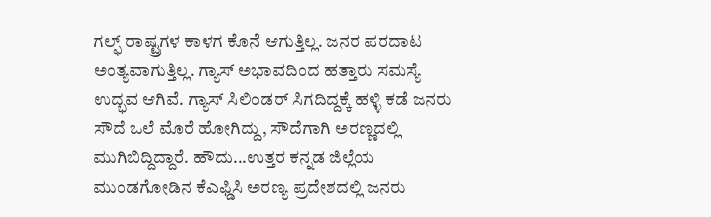ಗಲ್ಫ್ ರಾಷ್ಟ್ರಗಳ ಕಾಳಗ ಕೊನೆ ಆಗುತ್ತಿಲ್ಲ. ಜನರ ಪರದಾಟ ಅಂತ್ಯವಾಗುತ್ತಿಲ್ಲ. ಗ್ಯಾಸ್ ಅಭಾವದಿಂದ ಹತ್ತಾರು ಸಮಸ್ಯೆ ಉದ್ಭವ ಆಗಿವೆ. ಗ್ಯಾಸ್ ಸಿಲಿಂಡರ್ ಸಿಗದಿದ್ದಕ್ಕೆ ಹಳ್ಳಿ ಕಡೆ ಜನರು ಸೌದೆ ಒಲೆ ಮೊರೆ ಹೋಗಿದ್ದು, ಸೌದೆಗಾಗಿ ಅರಣ್ಣದಲ್ಲಿ ಮುಗಿಬಿದ್ದಿದ್ದಾರೆ. ಹೌದು...ಉತ್ತರ ಕನ್ನಡ ಜಿಲ್ಲೆಯ ಮುಂಡಗೋಡಿನ ಕೆಎಫ್ಡಿಸಿ ಅರಣ್ಯ ಪ್ರದೇಶದಲ್ಲಿ ಜನರು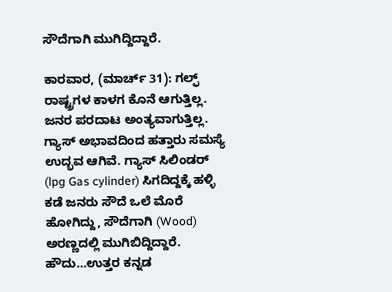ಸೌದೆಗಾಗಿ ಮುಗಿದ್ದಿದ್ದಾರೆ.

ಕಾರವಾರ, (ಮಾರ್ಚ್ 31): ಗಲ್ಫ್ ರಾಷ್ಟ್ರಗಳ ಕಾಳಗ ಕೊನೆ ಆಗುತ್ತಿಲ್ಲ. ಜನರ ಪರದಾಟ ಅಂತ್ಯವಾಗುತ್ತಿಲ್ಲ. ಗ್ಯಾಸ್ ಅಭಾವದಿಂದ ಹತ್ತಾರು ಸಮಸ್ಯೆ ಉದ್ಭವ ಆಗಿವೆ. ಗ್ಯಾಸ್ ಸಿಲಿಂಡರ್ (lpg Gas cylinder) ಸಿಗದಿದ್ದಕ್ಕೆ ಹಳ್ಳಿ ಕಡೆ ಜನರು ಸೌದೆ ಒಲೆ ಮೊರೆ ಹೋಗಿದ್ದು, ಸೌದೆಗಾಗಿ (Wood) ಅರಣ್ಣದಲ್ಲಿ ಮುಗಿಬಿದ್ದಿದ್ದಾರೆ. ಹೌದು…ಉತ್ತರ ಕನ್ನಡ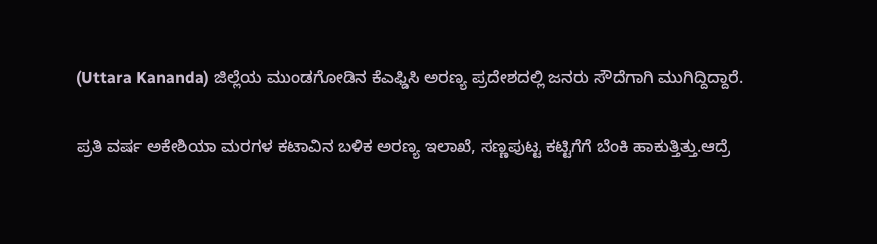(Uttara Kananda) ಜಿಲ್ಲೆಯ ಮುಂಡಗೋಡಿನ ಕೆಎಫ್ಡಿಸಿ ಅರಣ್ಯ ಪ್ರದೇಶದಲ್ಲಿ ಜನರು ಸೌದೆಗಾಗಿ ಮುಗಿದ್ದಿದ್ದಾರೆ.

ಪ್ರತಿ ವರ್ಷ ಅಕೇಶಿಯಾ ಮರಗಳ ಕಟಾವಿನ ಬಳಿಕ ಅರಣ್ಯ ಇಲಾಖೆ, ಸಣ್ಣಪುಟ್ಟ ಕಟ್ಟಿಗೆಗೆ ಬೆಂಕಿ ಹಾಕುತ್ತಿತ್ತು.ಆದ್ರೆ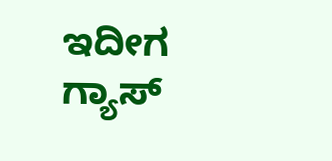ಇದೀಗ ಗ್ಯಾಸ್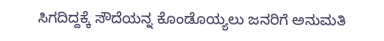ಸಿಗದಿದ್ದಕ್ಕೆ ಸೌದೆಯನ್ನ ಕೊಂಡೊಯ್ಯಲು ಜನರಿಗೆ ಅನುಮತಿ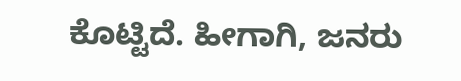ಕೊಟ್ಟಿದೆ. ಹೀಗಾಗಿ, ಜನರು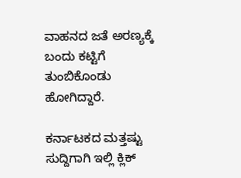ವಾಹನದ ಜತೆ ಅರಣ್ಯಕ್ಕೆ ಬಂದು ಕಟ್ಟಿಗೆ ತುಂಬಿಕೊಂಡು ಹೋಗಿದ್ದಾರೆ.

ಕರ್ನಾಟಕದ ಮತ್ತಷ್ಟು ಸುದ್ದಿಗಾಗಿ ಇಲ್ಲಿ ಕ್ಲಿಕ್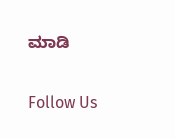ಮಾಡಿ

Follow Us